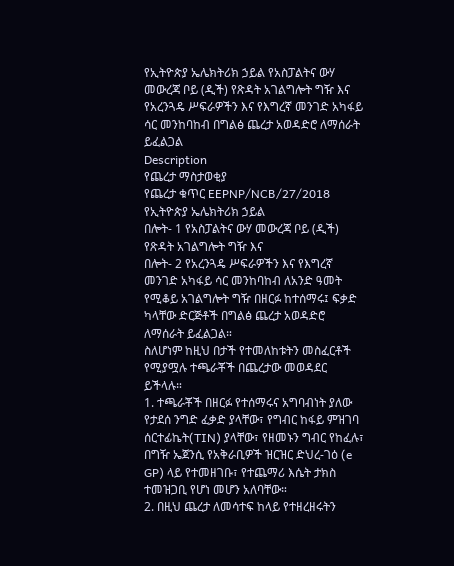የኢትዮጵያ ኤሌክትሪክ ኃይል የአስፓልትና ውሃ መውረጃ ቦይ (ዲች) የጽዳት አገልግሎት ግዥ እና የአረንጓዴ ሥፍራዎችን እና የእግረኛ መንገድ አካፋይ ሳር መንከባከብ በግልፅ ጨረታ አወዳድሮ ለማሰራት ይፈልጋል
Description
የጨረታ ማስታወቂያ
የጨረታ ቁጥር EEPNP/NCB/27/2018
የኢትዮጵያ ኤሌክትሪክ ኃይል
በሎት- 1 የአስፓልትና ውሃ መውረጃ ቦይ (ዲች) የጽዳት አገልግሎት ግዥ እና
በሎት- 2 የአረንጓዴ ሥፍራዎችን እና የእግረኛ መንገድ አካፋይ ሳር መንከባከብ ለአንድ ዓመት የሚቆይ አገልግሎት ግዥ በዘርፉ ከተሰማሩ፤ ፍቃድ ካላቸው ድርጅቶች በግልፅ ጨረታ አወዳድሮ ለማሰራት ይፈልጋል።
ስለሆነም ከዚህ በታች የተመለከቱትን መስፈርቶች የሚያሟሉ ተጫራቾች በጨረታው መወዳደር ይችላሉ።
1. ተጫራቾች በዘርፉ የተሰማሩና አግባብነት ያለው የታደሰ ንግድ ፈቃድ ያላቸው፣ የግብር ከፋይ ምዝገባ ሰርተፊኬት(TIN) ያላቸው፣ የዘመኑን ግብር የከፈሉ፣ በግዥ ኤጀንሲ የአቅራቢዎች ዝርዝር ድህረ-ገዕ (e GP) ላይ የተመዘገቡ፣ የተጨማሪ እሴት ታክስ ተመዝጋቢ የሆነ መሆን አለባቸው።
2. በዚህ ጨረታ ለመሳተፍ ከላይ የተዘረዘሩትን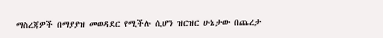ማስረጃዎች በማያያዝ መወዳደር የሚችሉ ሲሆን ዝርዝር ሁኔታው በጨረታ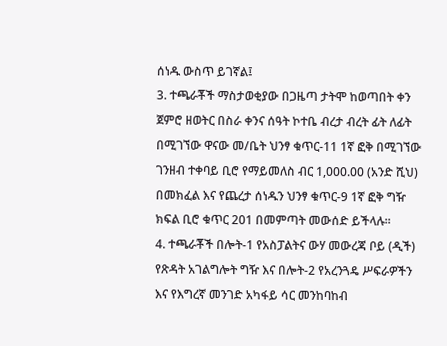ሰነዱ ውስጥ ይገኛል፤
3. ተጫራቾች ማስታወቂያው በጋዜጣ ታትሞ ከወጣበት ቀን ጀምሮ ዘወትር በስራ ቀንና ሰዓት ኮተቤ ብረታ ብረት ፊት ለፊት በሚገኘው ዋናው መ/ቤት ህንፃ ቁጥር-11 1ኛ ፎቅ በሚገኘው ገንዘብ ተቀባይ ቢሮ የማይመለስ ብር 1,000.00 (አንድ ሺህ) በመክፈል እና የጨረታ ሰነዱን ህንፃ ቁጥር-9 1ኛ ፎቅ ግዥ ክፍል ቢሮ ቁጥር 201 በመምጣት መውሰድ ይችላሉ።
4. ተጫራቾች በሎት-1 የአስፓልትና ውሃ መውረጃ ቦይ (ዲች) የጽዳት አገልግሎት ግዥ እና በሎት-2 የአረንጓዴ ሥፍራዎችን እና የእግረኛ መንገድ አካፋይ ሳር መንከባከብ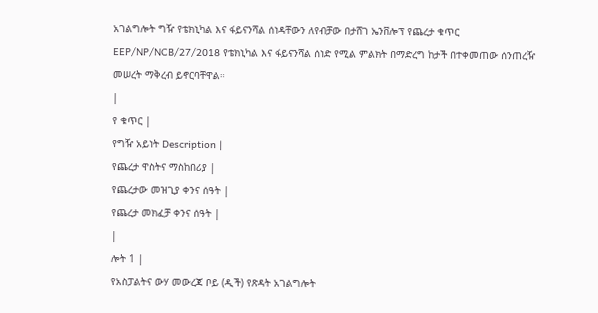አገልግሎት ግዥ የቴክኒካል እና ፋይናንሻል ሰነዳቸውን ለየብቻው በታሸገ ኤንቨሎፕ የጨረታ ቁጥር EEP/NP/NCB/27/2018 የቴክኒካል እና ፋይናንሻል ሰነድ የሚል ምልክት በማድረግ ከታች በተቀመጠው ሰንጠረዥ መሠረት ማቅረብ ይኖርባቸዋል።
|
የ ቁጥር |
የግዥ አይነት Description |
የጨረታ ዋስትና ማስከበሪያ |
የጨረታው መዝጊያ ቀንና ሰዓት |
የጨረታ መክፈቻ ቀንና ሰዓት |
|
ሎት 1 |
የአስፓልትና ውሃ መውረጃ ቦይ (ዲች) የጽዳት አገልግሎት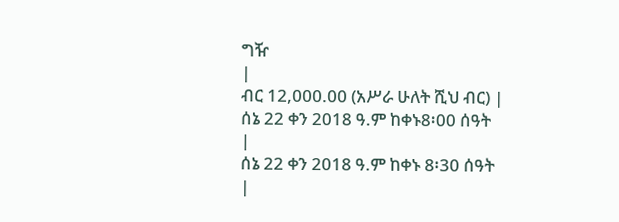ግዥ
|
ብር 12,000.00 (አሥራ ሁለት ሺህ ብር) |
ሰኔ 22 ቀን 2018 ዓ.ም ከቀኑ8፡00 ሰዓት
|
ሰኔ 22 ቀን 2018 ዓ.ም ከቀኑ 8፡30 ሰዓት
|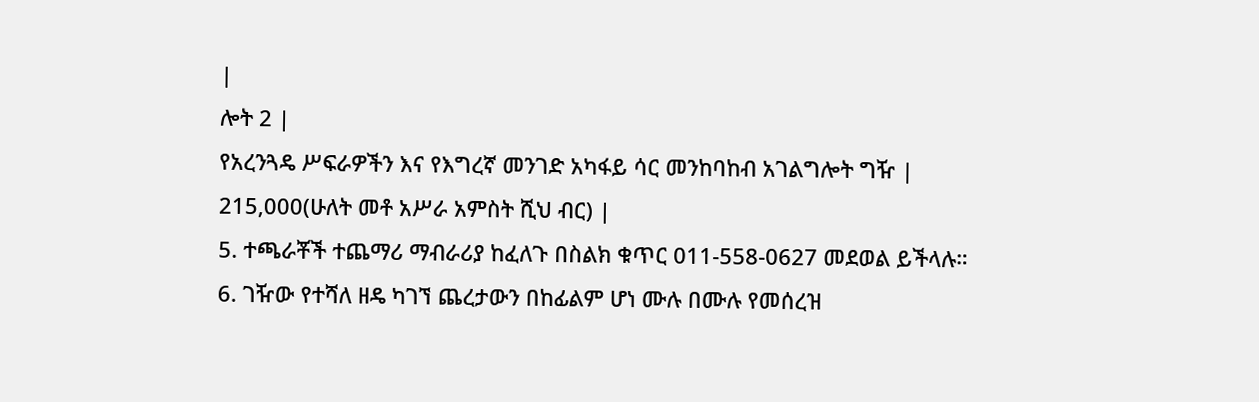|
ሎት 2 |
የአረንጓዴ ሥፍራዎችን እና የእግረኛ መንገድ አካፋይ ሳር መንከባከብ አገልግሎት ግዥ |
215,000(ሁለት መቶ አሥራ አምስት ሺህ ብር) |
5. ተጫራቾች ተጨማሪ ማብራሪያ ከፈለጉ በስልክ ቁጥር 011-558-0627 መደወል ይችላሉ።
6. ገዥው የተሻለ ዘዴ ካገኘ ጨረታውን በከፊልም ሆነ ሙሉ በሙሉ የመሰረዝ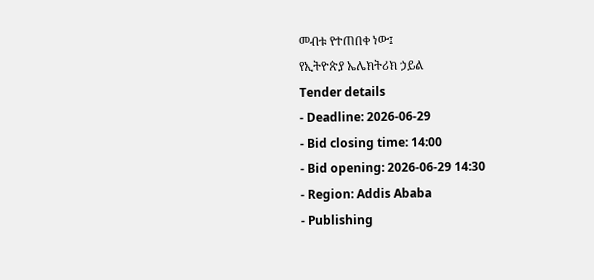መብቱ የተጠበቀ ነው፤
የኢትዮጵያ ኤሌክትሪክ ኃይል
Tender details
- Deadline: 2026-06-29
- Bid closing time: 14:00
- Bid opening: 2026-06-29 14:30
- Region: Addis Ababa
- Publishing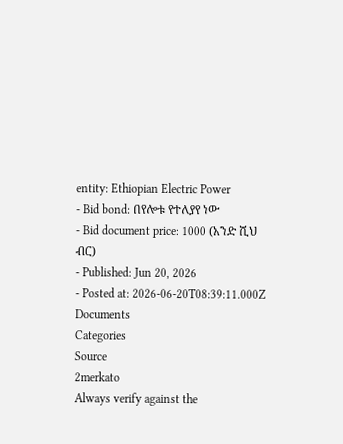entity: Ethiopian Electric Power
- Bid bond: በየሎቱ የተለያየ ነው
- Bid document price: 1000 (አንድ ሺህ ብር)
- Published: Jun 20, 2026
- Posted at: 2026-06-20T08:39:11.000Z
Documents
Categories
Source
2merkato
Always verify against the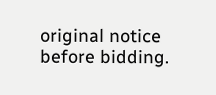original notice before bidding.